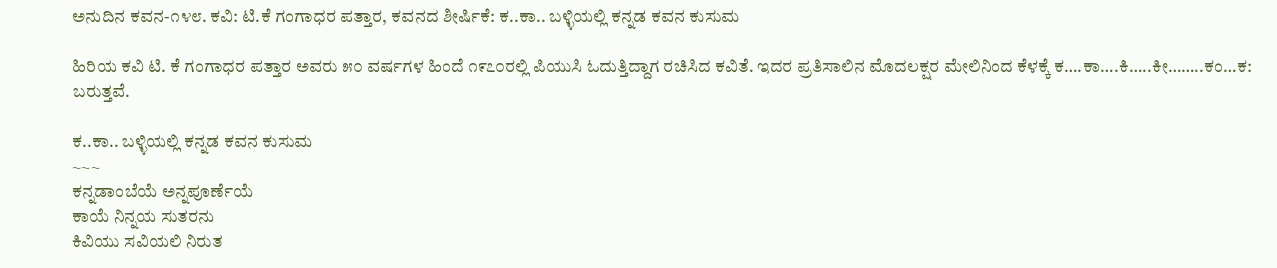ಅನುದಿನ ಕವನ-೧೪೮. ಕವಿ: ಟಿ.ಕೆ ಗಂಗಾಧರ ಪತ್ತಾರ, ಕವನದ ಶೀರ್ಷಿಕೆ: ಕ..ಕಾ.. ಬಳ್ಳಿಯಲ್ಲಿ ಕನ್ನಡ ಕವನ ಕುಸುಮ

ಹಿರಿಯ ಕವಿ ಟಿ. ಕೆ ಗಂಗಾಧರ ಪತ್ತಾರ ಅವರು ೫೦ ವರ್ಷಗಳ ಹಿಂದೆ ೧೯೭೦ರಲ್ಲಿ ಪಿಯುಸಿ ಓದುತ್ತಿದ್ದಾಗ ರಚಿಸಿದ ಕವಿತೆ. ಇದರ ಪ್ರತಿಸಾಲಿನ ಮೊದಲಕ್ಷರ ಮೇಲಿನಿಂದ ಕೆಳಕ್ಕೆ ಕ….ಕಾ….ಕಿ…..ಕೀ……..ಕಂ…ಕ: ಬರುತ್ತವೆ.

ಕ..ಕಾ.. ಬಳ್ಳಿಯಲ್ಲಿ ಕನ್ನಡ ಕವನ ಕುಸುಮ
~~~
ಕನ್ನಡಾಂಬೆಯೆ ಅನ್ನಪೂರ್ಣೆಯೆ
ಕಾಯೆ ನಿನ್ನಯ ಸುತರನು
ಕಿವಿಯು ಸವಿಯಲಿ ನಿರುತ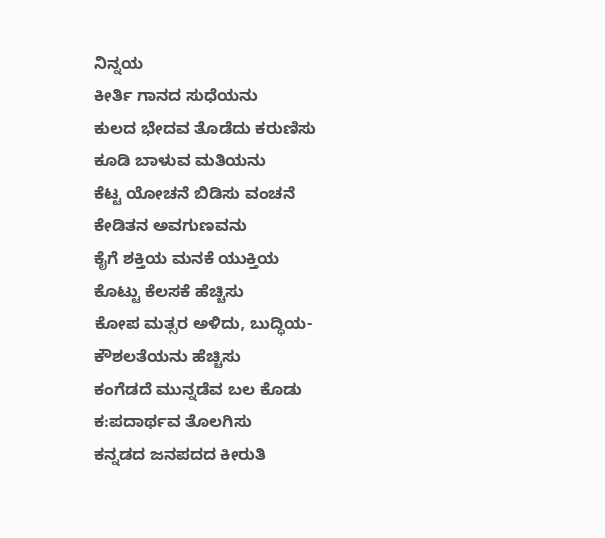ನಿನ್ನಯ
ಕೀರ್ತಿ ಗಾನದ ಸುಧೆಯನು
ಕುಲದ ಭೇದವ ತೊಡೆದು ಕರುಣಿಸು
ಕೂಡಿ ಬಾಳುವ ಮತಿಯನು
ಕೆಟ್ಟ ಯೋಚನೆ ಬಿಡಿಸು ವಂಚನೆ
ಕೇಡಿತನ ಅವಗುಣವನು
ಕೈಗೆ ಶಕ್ತಿಯ ಮನಕೆ ಯುಕ್ತಿಯ
ಕೊಟ್ಟು ಕೆಲಸಕೆ ಹೆಚ್ಚಿಸು
ಕೋಪ ಮತ್ಸರ ಅಳಿದು, ಬುದ್ಧಿಯ-
ಕೌಶಲತೆಯನು ಹೆಚ್ಚಿಸು
ಕಂಗೆಡದೆ ಮುನ್ನಡೆವ ಬಲ ಕೊಡು
ಕ:ಪದಾರ್ಥವ ತೊಲಗಿಸು
ಕನ್ನಡದ ಜನಪದದ ಕೀರುತಿ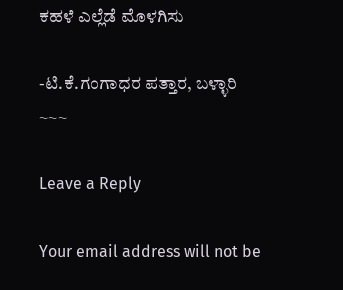ಕಹಳೆ ಎಲ್ಲೆಡೆ ಮೊಳಗಿಸು

-ಟಿ.ಕೆ.ಗಂಗಾಧರ ಪತ್ತಾರ, ಬಳ್ಳಾರಿ
~~~

Leave a Reply

Your email address will not be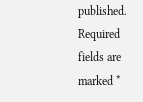published. Required fields are marked *